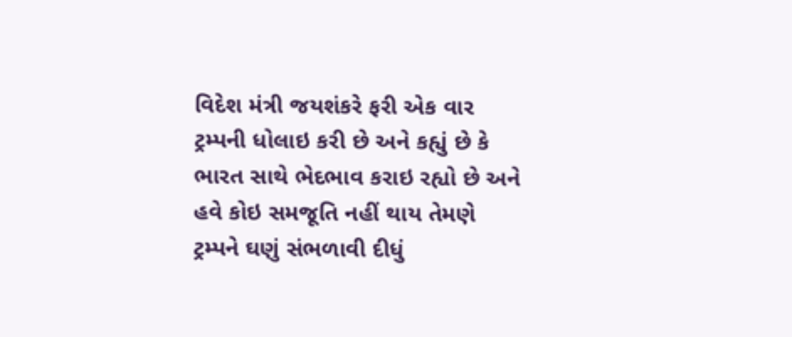વિદેશ મંત્રી જયશંકરે ફરી એક વાર ટ્રમ્પની ધોલાઇ કરી છે અને કહ્યું છે કે ભારત સાથે ભેદભાવ કરાઇ રહ્યો છે અને હવે કોઇ સમજૂતિ નહીં થાય તેમણે ટ્રમ્પને ઘણું સંભળાવી દીધું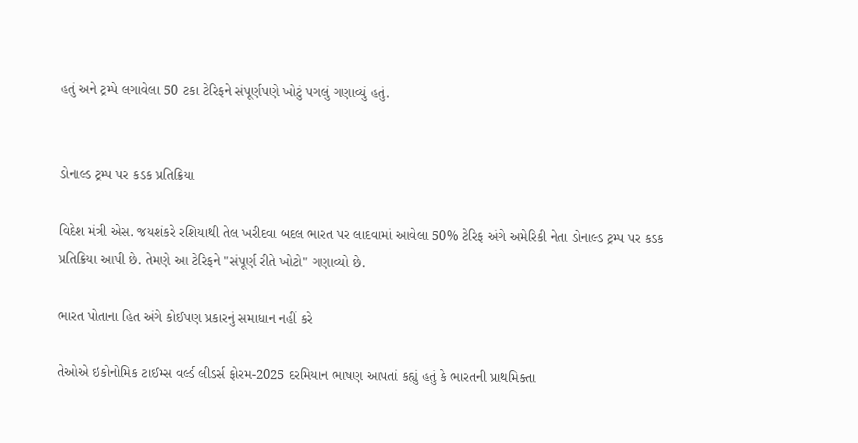હતું અને ટ્રમ્પે લગાવેલા 50 ટકા ટેરિફને સંપૂર્ણપણે ખોટું પગલું ગણાવ્યું હતું.


ડોનાલ્ડ ટ્રમ્પ પર કડક પ્રતિક્રિયા

વિદેશ મંત્રી એસ. જયશંકરે રશિયાથી તેલ ખરીદવા બદલ ભારત પર લાદવામાં આવેલા 50% ટેરિફ અંગે અમેરિકી નેતા ડોનાલ્ડ ટ્રમ્પ પર કડક પ્રતિક્રિયા આપી છે. તેમણે આ ટેરિફને "સંપૂર્ણ રીતે ખોટો" ગણાવ્યો છે.

ભારત પોતાના હિત અંગે કોઈપણ પ્રકારનું સમાધાન નહીં કરે

તેઓએ ઇકોનોમિક ટાઈમ્સ વર્લ્ડ લીડર્સ ફોરમ-2025 દરમિયાન ભાષણ આપતાં કહ્યું હતું કે ભારતની પ્રાથમિક્તા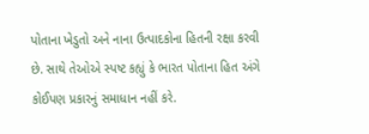પોતાના ખેડુતો અને નાના ઉત્પાદકોના હિતની રક્ષા કરવી છે. સાથે તેઓએ સ્પષ્ટ કહ્યું કે ભારત પોતાના હિત અંગે કોઈપણ પ્રકારનું સમાધાન નહીં કરે.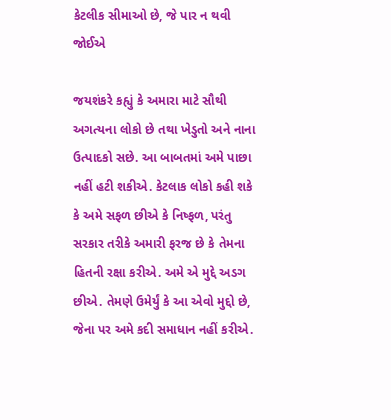કેટલીક સીમાઓ છે, જે પાર ન થવી જોઈએ

જયશંકરે કહ્યું કે અમારા માટે સૌથી અગત્યના લોકો છે તથા ખેડુતો અને નાના ઉત્પાદકો સછે. આ બાબતમાં અમે પાછા નહીં હટી શકીએ. કેટલાક લોકો કહી શકે કે અમે સફળ છીએ કે નિષ્ફળ, પરંતુ સરકાર તરીકે અમારી ફરજ છે કે તેમના હિતની રક્ષા કરીએ. અમે એ મુદ્દે અડગ છીએ. તેમણે ઉમેર્યું કે આ એવો મુદ્દો છે, જેના પર અમે કદી સમાધાન નહીં કરીએ.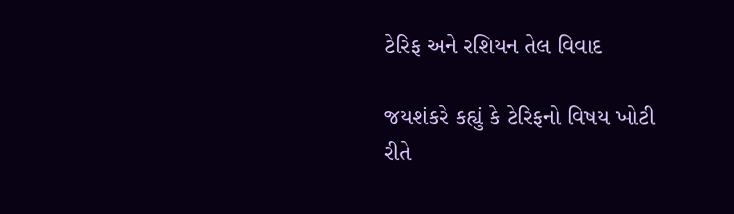ટેરિફ અને રશિયન તેલ વિવાદ

જયશંકરે કહ્યું કે ટેરિફનો વિષય ખોટી રીતે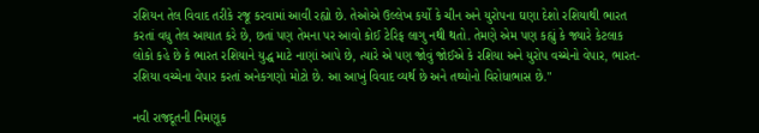રશિયન તેલ વિવાદ તરીકે રજૂ કરવામાં આવી રહ્યો છે. તેઓએ ઉલ્લેખ કર્યો કે ચીન અને યુરોપના ઘણા દેશો રશિયાથી ભારત કરતાં વધુ તેલ આયાત કરે છે, છતાં પણ તેમના પર આવો કોઈ ટેરિફ લાગુ નથી થતો. તેમણે એમ પણ કહ્યું કે જ્યારે કેટલાક લોકો કહે છે કે ભારત રશિયાને યુદ્ધ માટે નાણાં આપે છે, ત્યારે એ પણ જોવું જોઈએ કે રશિયા અને યુરોપ વચ્ચેનો વેપાર, ભારત-રશિયા વચ્ચેના વેપાર કરતાં અનેકગણો મોટો છે. આ આખું વિવાદ વ્યર્થ છે અને તથ્યોનો વિરોધાભાસ છે."

નવી રાજદૂતની નિમણૂક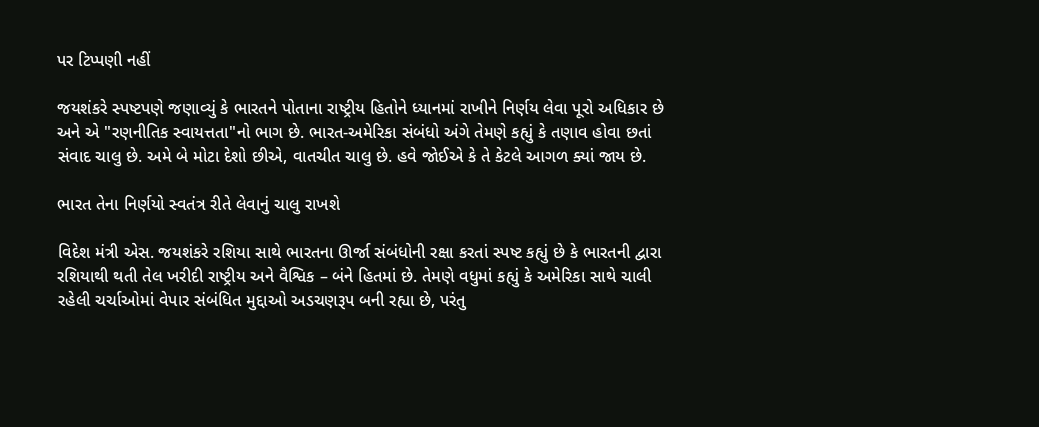પર ટિપ્પણી નહીં

જયશંકરે સ્પષ્ટપણે જણાવ્યું કે ભારતને પોતાના રાષ્ટ્રીય હિતોને ધ્યાનમાં રાખીને નિર્ણય લેવા પૂરો અધિકાર છે અને એ "રણનીતિક સ્વાયત્તતા"નો ભાગ છે. ભારત-અમેરિકા સંબંધો અંગે તેમણે કહ્યું કે તણાવ હોવા છતાં સંવાદ ચાલુ છે. અમે બે મોટા દેશો છીએ, વાતચીત ચાલુ છે. હવે જોઈએ કે તે કેટલે આગળ ક્યાં જાય છે.

ભારત તેના નિર્ણયો સ્વતંત્ર રીતે લેવાનું ચાલુ રાખશે

વિદેશ મંત્રી એસ. જયશંકરે રશિયા સાથે ભારતના ઊર્જા સંબંધોની રક્ષા કરતાં સ્પષ્ટ કહ્યું છે કે ભારતની દ્વારા રશિયાથી થતી તેલ ખરીદી રાષ્ટ્રીય અને વૈશ્વિક – બંને હિતમાં છે. તેમણે વધુમાં કહ્યું કે અમેરિકા સાથે ચાલી રહેલી ચર્ચાઓમાં વેપાર સંબંધિત મુદ્દાઓ અડચણરૂપ બની રહ્યા છે, પરંતુ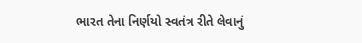ભારત તેના નિર્ણયો સ્વતંત્ર રીતે લેવાનું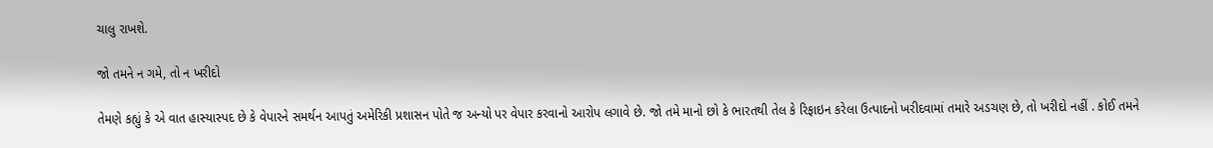ચાલુ રાખશે.

જો તમને ન ગમે, તો ન ખરીદો

તેમણે કહ્યું કે એ વાત હાસ્યાસ્પદ છે કે વેપારને સમર્થન આપતું અમેરિકી પ્રશાસન પોતે જ અન્યો પર વેપાર કરવાનો આરોપ લગાવે છે. જો તમે માનો છો કે ભારતથી તેલ કે રિફાઇન કરેલા ઉત્પાદનો ખરીદવામાં તમારે અડચણ છે, તો ખરીદો નહીં . કોઈ તમને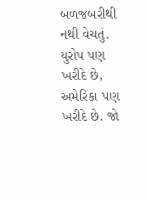બળજબરીથી નથી વેચતું. યુરોપ પણ ખરીદે છે, અમેરિકા પણ ખરીદે છે. જો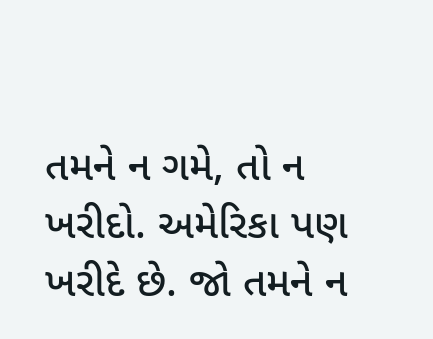તમને ન ગમે, તો ન ખરીદો. અમેરિકા પણ ખરીદે છે. જો તમને ન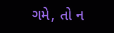ગમે, તો ન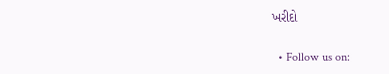ખરીદો

  • Follow us on: